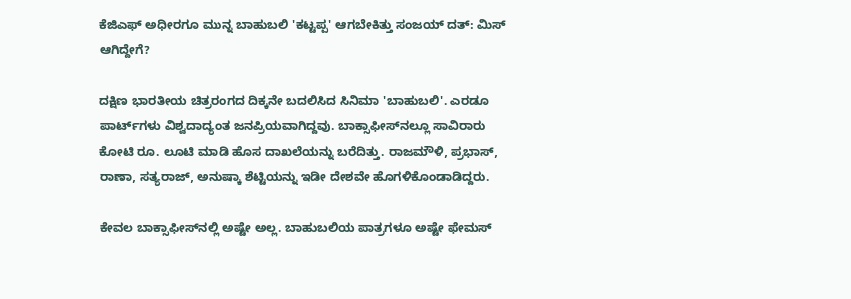ಕೆಜಿಎಫ್ ಅಧೀರಗೂ ಮುನ್ನ ಬಾಹುಬಲಿ 'ಕಟ್ಟಪ್ಪ' ಆಗಬೇಕಿತ್ತು ಸಂಜಯ್ ದತ್: ಮಿಸ್ ಆಗಿದ್ದೇಗೆ?

ದಕ್ಷಿಣ ಭಾರತೀಯ ಚಿತ್ರರಂಗದ ದಿಕ್ಕನೇ ಬದಲಿಸಿದ ಸಿನಿಮಾ 'ಬಾಹುಬಲಿ'. ಎರಡೂ ಪಾರ್ಟ್‌ಗಳು ವಿಶ್ವದಾದ್ಯಂತ ಜನಪ್ರಿಯವಾಗಿದ್ದವು. ಬಾಕ್ಸಾಫೀಸ್‌ನಲ್ಲೂ ಸಾವಿರಾರು ಕೋಟಿ ರೂ. ಲೂಟಿ ಮಾಡಿ ಹೊಸ ದಾಖಲೆಯನ್ನು ಬರೆದಿತ್ತು. ರಾಜಮೌಳಿ, ಪ್ರಭಾಸ್, ರಾಣಾ, ಸತ್ಯರಾಜ್, ಅನುಷ್ಕಾ ಶೆಟ್ಟಿಯನ್ನು ಇಡೀ ದೇಶವೇ ಹೊಗಳಿಕೊಂಡಾಡಿದ್ದರು.

ಕೇವಲ ಬಾಕ್ಸಾಫೀಸ್‌ನಲ್ಲಿ ಅಷ್ಟೇ ಅಲ್ಲ. ಬಾಹುಬಲಿಯ ಪಾತ್ರಗಳೂ ಅಷ್ಟೇ ಫೇಮಸ್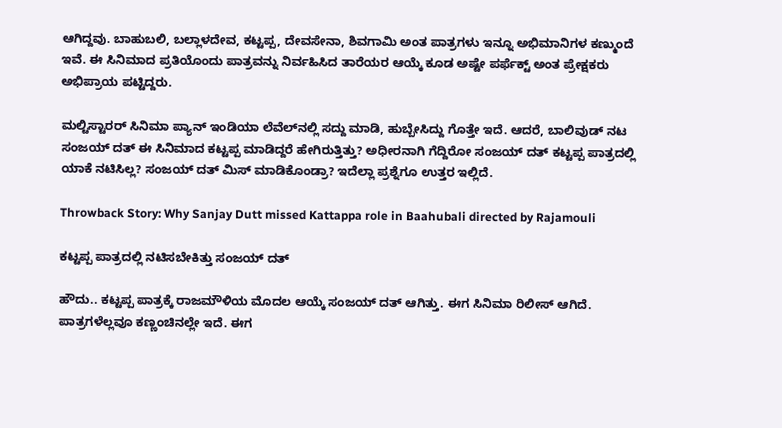ಆಗಿದ್ದವು. ಬಾಹುಬಲಿ, ಬಲ್ಲಾಳದೇವ, ಕಟ್ಟಪ್ಪ, ದೇವಸೇನಾ, ಶಿವಗಾಮಿ ಅಂತ ಪಾತ್ರಗಳು ಇನ್ನೂ ಅಭಿಮಾನಿಗಳ ಕಣ್ಮುಂದೆ ಇವೆ. ಈ ಸಿನಿಮಾದ ಪ್ರತಿಯೊಂದು ಪಾತ್ರವನ್ನು ನಿರ್ವಹಿಸಿದ ತಾರೆಯರ ಆಯ್ಕೆ ಕೂಡ ಅಷ್ಟೇ ಪರ್ಫೆಕ್ಟ್ ಅಂತ ಪ್ರೇಕ್ಷಕರು ಅಭಿಪ್ರಾಯ ಪಟ್ಟಿದ್ದರು.

ಮಲ್ಟಿಸ್ಟಾರರ್ ಸಿನಿಮಾ ಪ್ಯಾನ್ ಇಂಡಿಯಾ ಲೆವೆಲ್‌ನಲ್ಲಿ ಸದ್ದು ಮಾಡಿ, ಹುಬ್ಬೇಸಿದ್ದು ಗೊತ್ತೇ ಇದೆ. ಆದರೆ, ಬಾಲಿವುಡ್ ನಟ ಸಂಜಯ್ ದತ್ ಈ ಸಿನಿಮಾದ ಕಟ್ಟಪ್ಪ ಮಾಡಿದ್ದರೆ ಹೇಗಿರುತ್ತಿತ್ತು? ಅಧೀರನಾಗಿ ಗೆದ್ದಿರೋ ಸಂಜಯ್ ದತ್ ಕಟ್ಟಪ್ಪ ಪಾತ್ರದಲ್ಲಿ ಯಾಕೆ ನಟಿಸಿಲ್ಲ? ಸಂಜಯ್ ದತ್ ಮಿಸ್ ಮಾಡಿಕೊಂಡ್ರಾ? ಇದೆಲ್ಲಾ ಪ್ರಶ್ನೆಗೂ ಉತ್ತರ ಇಲ್ಲಿದೆ.

Throwback Story: Why Sanjay Dutt missed Kattappa role in Baahubali directed by Rajamouli

ಕಟ್ಟಪ್ಪ ಪಾತ್ರದಲ್ಲಿ ನಟಿಸಬೇಕಿತ್ತು ಸಂಜಯ್ ದತ್

ಹೌದು.. ಕಟ್ಟಪ್ಪ ಪಾತ್ರಕ್ಕೆ ರಾಜಮೌಳಿಯ ಮೊದಲ ಆಯ್ಕೆ ಸಂಜಯ್ ದತ್ ಆಗಿತ್ತು. ಈಗ ಸಿನಿಮಾ ರಿಲೀಸ್ ಆಗಿದೆ. ಪಾತ್ರಗಳೆಲ್ಲವೂ ಕಣ್ಣಂಚಿನಲ್ಲೇ ಇದೆ. ಈಗ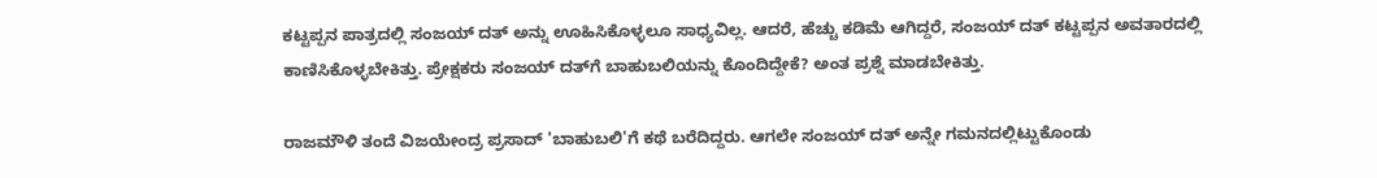ಕಟ್ಟಪ್ಪನ ಪಾತ್ರದಲ್ಲಿ ಸಂಜಯ್ ದತ್ ಅನ್ನು ಊಹಿಸಿಕೊಳ್ಳಲೂ ಸಾಧ್ಯವಿಲ್ಲ. ಆದರೆ, ಹೆಚ್ಚು ಕಡಿಮೆ ಆಗಿದ್ದರೆ, ಸಂಜಯ್ ದತ್ ಕಟ್ಟಪ್ಪನ ಅವತಾರದಲ್ಲಿ ಕಾಣಿಸಿಕೊಳ್ಳಬೇಕಿತ್ತು. ಪ್ರೇಕ್ಷಕರು ಸಂಜಯ್‌ ದತ್‌ಗೆ ಬಾಹುಬಲಿಯನ್ನು ಕೊಂದಿದ್ದೇಕೆ? ಅಂತ ಪ್ರಶ್ನೆ ಮಾಡಬೇಕಿತ್ತು.

ರಾಜಮೌಳಿ ತಂದೆ ವಿಜಯೇಂದ್ರ ಪ್ರಸಾದ್ 'ಬಾಹುಬಲಿ'ಗೆ ಕಥೆ ಬರೆದಿದ್ದರು. ಆಗಲೇ ಸಂಜಯ್ ದತ್ ಅನ್ನೇ ಗಮನದಲ್ಲಿಟ್ಟುಕೊಂಡು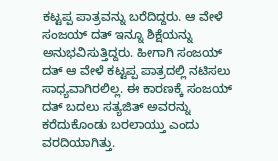ಕಟ್ಟಪ್ಪ ಪಾತ್ರವನ್ನು ಬರೆದಿದ್ದರು. ಆ ವೇಳೆ ಸಂಜಯ್ ದತ್ ಇನ್ನೂ ಶಿಕ್ಷೆಯನ್ನು ಅನುಭವಿಸುತ್ತಿದ್ದರು. ಹೀಗಾಗಿ ಸಂಜಯ್ ದತ್ ಆ ವೇಳೆ ಕಟ್ಟಪ್ಪ ಪಾತ್ರದಲ್ಲಿ ನಟಿಸಲು ಸಾಧ್ಯವಾಗಿರಲಿಲ್ಲ. ಈ ಕಾರಣಕ್ಕೆ ಸಂಜಯ್ ದತ್ ಬದಲು ಸತ್ಯಜಿತ್ ಅವರನ್ನು ಕರೆದುಕೊಂಡು ಬರಲಾಯ್ತು ಎಂದು ವರದಿಯಾಗಿತ್ತು.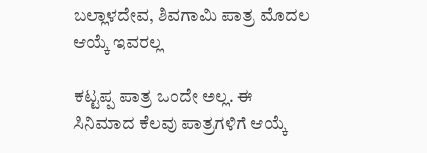ಬಲ್ಲಾಳದೇವ, ಶಿವಗಾಮಿ ಪಾತ್ರ ಮೊದಲ ಆಯ್ಕೆ ಇವರಲ್ಲ

ಕಟ್ಟಪ್ಪ ಪಾತ್ರ ಒಂದೇ ಅಲ್ಲ. ಈ ಸಿನಿಮಾದ ಕೆಲವು ಪಾತ್ರಗಳಿಗೆ ಆಯ್ಕೆ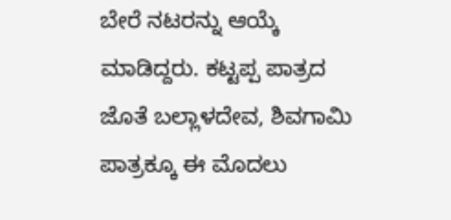ಬೇರೆ ನಟರನ್ನು ಆಯ್ಕೆ ಮಾಡಿದ್ದರು. ಕಟ್ಟಪ್ಪ ಪಾತ್ರದ ಜೊತೆ ಬಲ್ಲಾಳದೇವ, ಶಿವಗಾಮಿ ಪಾತ್ರಕ್ಕೂ ಈ ಮೊದಲು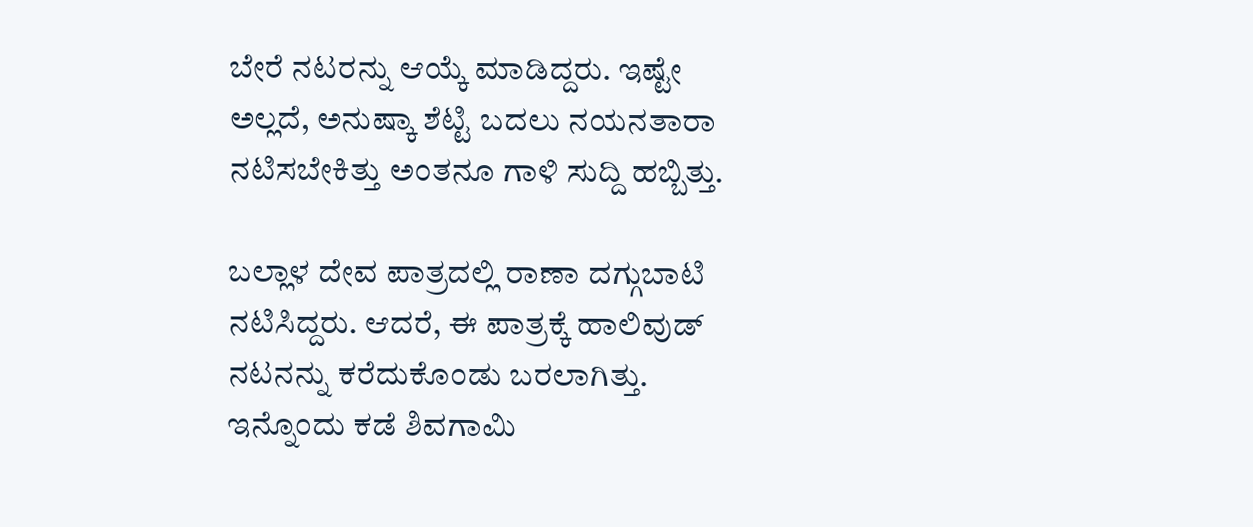ಬೇರೆ ನಟರನ್ನು ಆಯ್ಕೆ ಮಾಡಿದ್ದರು. ಇಷ್ಟೇ ಅಲ್ಲದೆ, ಅನುಷ್ಕಾ ಶೆಟ್ಟಿ ಬದಲು ನಯನತಾರಾ ನಟಿಸಬೇಕಿತ್ತು ಅಂತನೂ ಗಾಳಿ ಸುದ್ದಿ ಹಬ್ಬಿತ್ತು.

ಬಲ್ಲಾಳ ದೇವ ಪಾತ್ರದಲ್ಲಿ ರಾಣಾ ದಗ್ಗುಬಾಟಿ ನಟಿಸಿದ್ದರು. ಆದರೆ, ಈ ಪಾತ್ರಕ್ಕೆ ಹಾಲಿವುಡ್ ನಟನನ್ನು ಕರೆದುಕೊಂಡು ಬರಲಾಗಿತ್ತು. ಇನ್ನೊಂದು ಕಡೆ ಶಿವಗಾಮಿ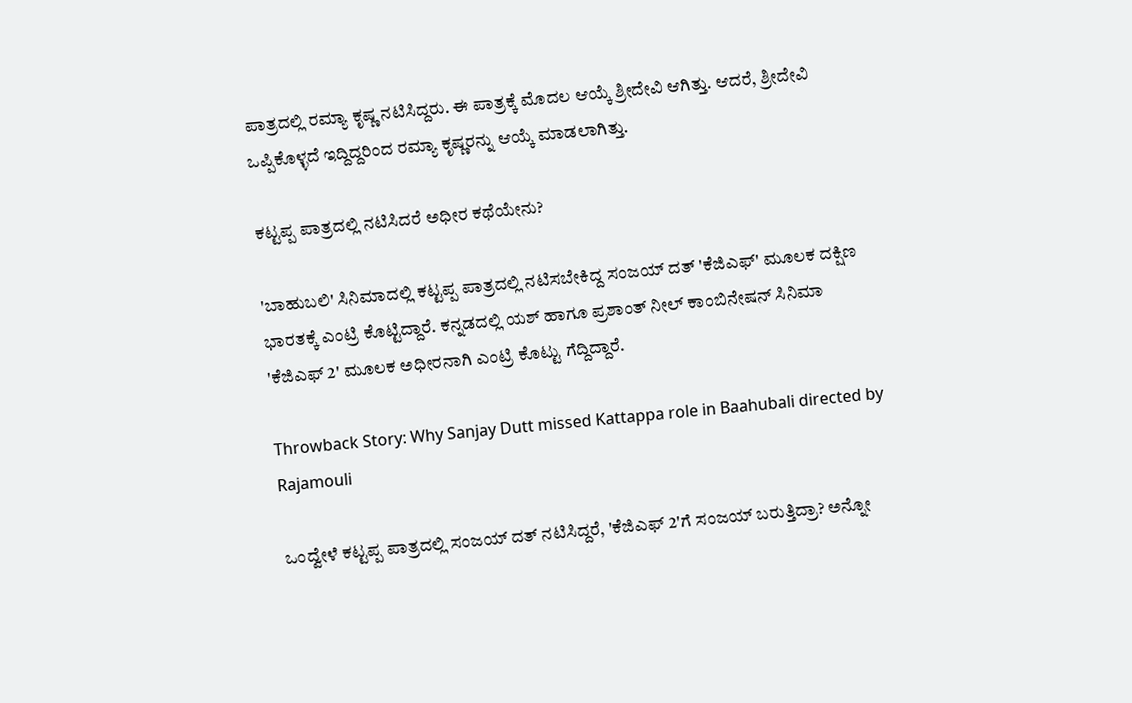ಪಾತ್ರದಲ್ಲಿ ರಮ್ಯಾ ಕೃಷ್ಣ ನಟಿಸಿದ್ದರು. ಈ ಪಾತ್ರಕ್ಕೆ ಮೊದಲ ಆಯ್ಕೆ ಶ್ರೀದೇವಿ ಆಗಿತ್ತು. ಆದರೆ, ಶ್ರೀದೇವಿ ಒಪ್ಪಿಕೊಳ್ಳದೆ ಇದ್ದಿದ್ದರಿಂದ ರಮ್ಯಾ ಕೃಷ್ಣರನ್ನು ಆಯ್ಕೆ ಮಾಡಲಾಗಿತ್ತು.

ಕಟ್ಟಪ್ಪ ಪಾತ್ರದಲ್ಲಿ ನಟಿಸಿದರೆ ಅಧೀರ ಕಥೆಯೇನು?

'ಬಾಹುಬಲಿ' ಸಿನಿಮಾದಲ್ಲಿ ಕಟ್ಟಪ್ಪ ಪಾತ್ರದಲ್ಲಿ ನಟಿಸಬೇಕಿದ್ದ ಸಂಜಯ್ ದತ್ 'ಕೆಜಿಎಫ್' ಮೂಲಕ ದಕ್ಷಿಣ ಭಾರತಕ್ಕೆ ಎಂಟ್ರಿ ಕೊಟ್ಟಿದ್ದಾರೆ. ಕನ್ನಡದಲ್ಲಿ ಯಶ್ ಹಾಗೂ ಪ್ರಶಾಂತ್ ನೀಲ್ ಕಾಂಬಿನೇಷನ್ ಸಿನಿಮಾ 'ಕೆಜಿಎಫ್ 2' ಮೂಲಕ ಅಧೀರನಾಗಿ ಎಂಟ್ರಿ ಕೊಟ್ಟು ಗೆದ್ದಿದ್ದಾರೆ.

Throwback Story: Why Sanjay Dutt missed Kattappa role in Baahubali directed by Rajamouli

ಒಂದ್ವೇಳೆ ಕಟ್ಟಪ್ಪ ಪಾತ್ರದಲ್ಲಿ ಸಂಜಯ್ ದತ್ ನಟಿಸಿದ್ದರೆ, 'ಕೆಜಿಎಫ್ 2'ಗೆ ಸಂಜಯ್ ಬರುತ್ತಿದ್ರಾ? ಅನ್ನೋ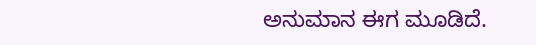ಅನುಮಾನ ಈಗ ಮೂಡಿದೆ.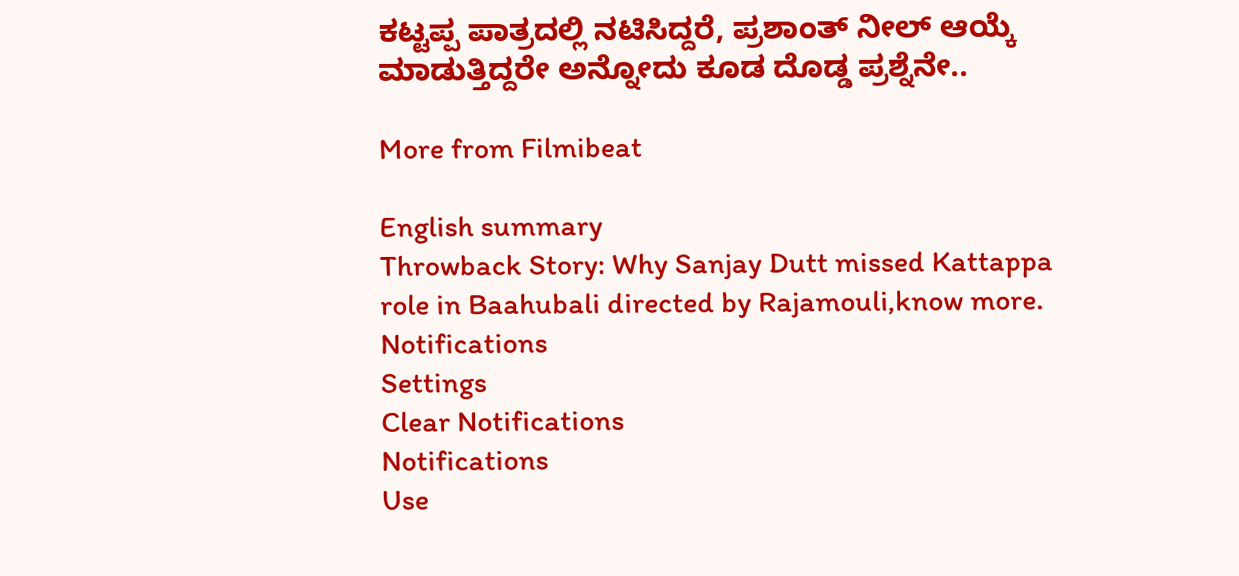ಕಟ್ಟಪ್ಪ ಪಾತ್ರದಲ್ಲಿ ನಟಿಸಿದ್ದರೆ, ಪ್ರಶಾಂತ್ ನೀಲ್ ಆಯ್ಕೆ ಮಾಡುತ್ತಿದ್ದರೇ ಅನ್ನೋದು ಕೂಡ ದೊಡ್ಡ ಪ್ರಶ್ನೆನೇ..

More from Filmibeat

English summary
Throwback Story: Why Sanjay Dutt missed Kattappa role in Baahubali directed by Rajamouli,know more.
Notifications
Settings
Clear Notifications
Notifications
Use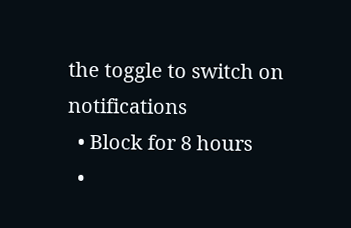the toggle to switch on notifications
  • Block for 8 hours
  •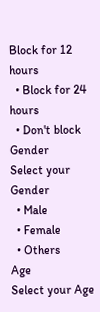Block for 12 hours
  • Block for 24 hours
  • Don't block
Gender
Select your Gender
  • Male
  • Female
  • Others
Age
Select your Age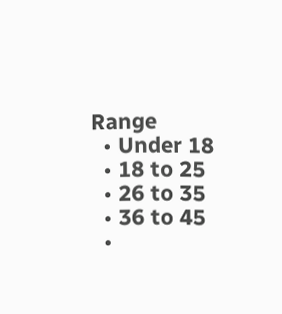Range
  • Under 18
  • 18 to 25
  • 26 to 35
  • 36 to 45
  •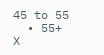45 to 55
  • 55+
X